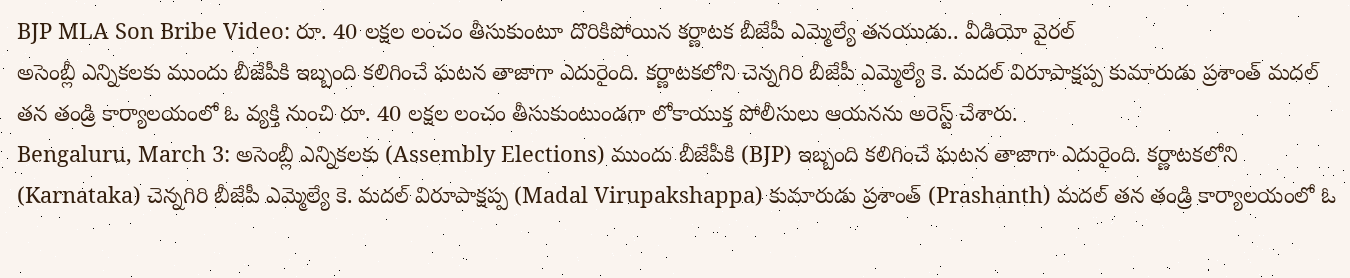BJP MLA Son Bribe Video: రూ. 40 లక్షల లంచం తీసుకుంటూ దొరికిపోయిన కర్ణాటక బీజేపీ ఎమ్మెల్యే తనయుడు.. వీడియో వైరల్
అసెంబ్లీ ఎన్నికలకు ముందు బీజేపీకి ఇబ్బంది కలిగించే ఘటన తాజాగా ఎదురైంది. కర్ణాటకలోని చెన్నగిరి బీజేపీ ఎమ్మెల్యే కె. మదల్ విరూపాక్షప్ప కుమారుడు ప్రశాంత్ మదల్ తన తండ్రి కార్యాలయంలో ఓ వ్యక్తి నుంచి రూ. 40 లక్షల లంచం తీసుకుంటుండగా లోకాయుక్త పోలీసులు ఆయనను అరెస్ట్ చేశారు.
Bengaluru, March 3: అసెంబ్లీ ఎన్నికలకు (Assembly Elections) ముందు బీజేపీకి (BJP) ఇబ్బంది కలిగించే ఘటన తాజాగా ఎదురైంది. కర్ణాటకలోని (Karnataka) చెన్నగిరి బీజేపీ ఎమ్మెల్యే కె. మదల్ విరూపాక్షప్ప (Madal Virupakshappa) కుమారుడు ప్రశాంత్ (Prashanth) మదల్ తన తండ్రి కార్యాలయంలో ఓ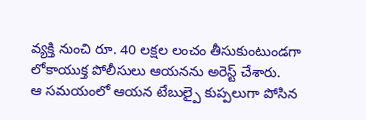వ్యక్తి నుంచి రూ. 40 లక్షల లంచం తీసుకుంటుండగా లోకాయుక్త పోలీసులు ఆయనను అరెస్ట్ చేశారు.
ఆ సమయంలో ఆయన టేబుల్పై కుప్పలుగా పోసిన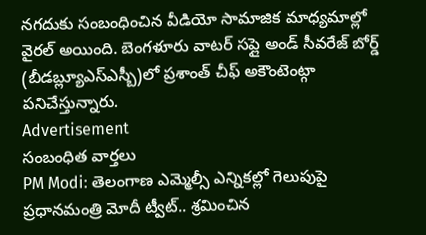నగదుకు సంబంధించిన వీడియో సామాజిక మాధ్యమాల్లో వైరల్ అయింది. బెంగళూరు వాటర్ సప్లై అండ్ సీవరేజ్ బోర్డ్ (బీడబ్ల్యూఎస్ఎస్బీ)లో ప్రశాంత్ చీఫ్ అకౌంటెంట్గా పనిచేస్తున్నారు.
Advertisement
సంబంధిత వార్తలు
PM Modi: తెలంగాణ ఎమ్మెల్సీ ఎన్నికల్లో గెలుపుపై ప్రధానమంత్రి మోదీ ట్వీట్.. శ్రమించిన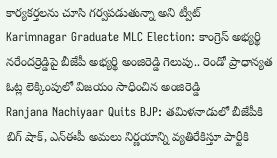కార్యకర్తలను చూసి గర్వపడుతున్నా అని ట్వీట్
Karimnagar Graduate MLC Election: కాంగ్రెస్ అభ్యర్థి నరేందర్రెడ్డిపై బీజేపీ అభ్యర్థి అంజిరెడ్డి గెలుపు.. రెండో ప్రాధాన్యత ఓట్ల లెక్కింపులో విజయం సాధించిన అంజిరెడ్డి
Ranjana Nachiyaar Quits BJP: తమిళనాడులో బీజేపీకి బిగ్ షాక్, ఎన్ఈపీ అమలు నిర్ణయాన్ని వ్యతిరేకిస్తూ పార్టీకి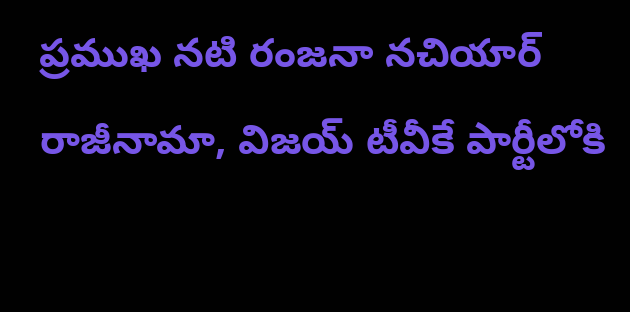ప్రముఖ నటి రంజనా నచియార్ రాజీనామా, విజయ్ టీవీకే పార్టీలోకి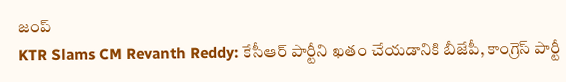జంప్
KTR Slams CM Revanth Reddy: కేసీఆర్ పార్టీని ఖతం చేయడానికి బీజేపీ, కాంగ్రెస్ పార్టీ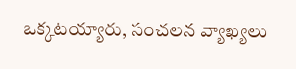ఒక్కటయ్యారు, సంచలన వ్యాఖ్యలు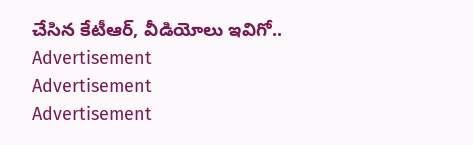చేసిన కేటీఆర్, వీడియోలు ఇవిగో..
Advertisement
Advertisement
Advertisement